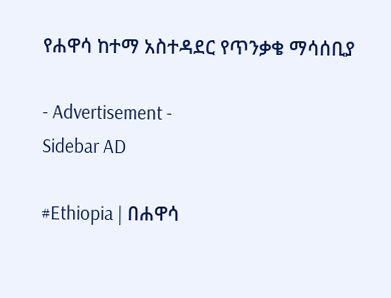የሐዋሳ ከተማ አስተዳደር የጥንቃቄ ማሳሰቢያ

- Advertisement -
Sidebar AD

#Ethiopia | በሐዋሳ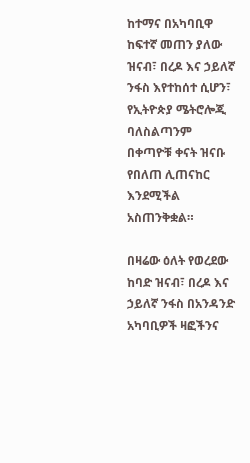ከተማና በአካባቢዋ ከፍተኛ መጠን ያለው ዝናብ፣ በረዶ እና ኃይለኛ ንፋስ እየተከሰተ ሲሆን፣ የኢትዮጵያ ሜትሮሎጂ ባለስልጣንም በቀጣዮቹ ቀናት ዝናቡ የበለጠ ሊጠናከር እንደሚችል አስጠንቅቋል።

በዛሬው ዕለት የወረደው ከባድ ዝናብ፣ በረዶ እና ኃይለኛ ንፋስ በአንዳንድ አካባቢዎች ዛፎችንና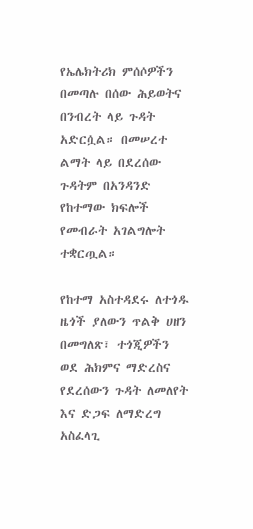የኤሌክትሪክ ምሰሶዎችን በመጣሉ በሰው ሕይወትና በንብረት ላይ ጉዳት አድርሷል። በመሠረተ ልማት ላይ በደረሰው ጉዳትም በአንዳንድ የከተማው ክፍሎች የመብራት አገልግሎት ተቋርጧል።

የከተማ አስተዳደሩ ለተጎዱ ዜጎች ያለውን ጥልቅ ሀዘን በመግለጽ፣ ተጎጂዎችን ወደ ሕክምና ማድረስና የደረሰውን ጉዳት ለመለየት እና ድጋፍ ለማድረግ አስፈላጊ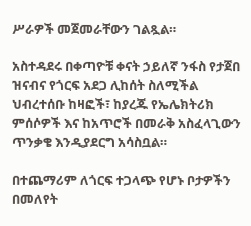ሥራዎች መጀመራቸውን ገልጿል።

አስተዳደሩ በቀጣዮቹ ቀናት ኃይለኛ ንፋስ የታጀበ ዝናብና የጎርፍ አደጋ ሊከሰት ስለሚችል ህብረተሰቡ ከዛፎች፣ ከያረጁ የኤሌክትሪክ ምሰሶዎች እና ከአጥሮች በመራቅ አስፈላጊውን ጥንቃቄ እንዲያደርግ አሳስቧል።

በተጨማሪም ለጎርፍ ተጋላጭ የሆኑ ቦታዎችን በመለየት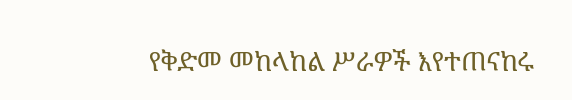የቅድመ መከላከል ሥራዎች እየተጠናከሩ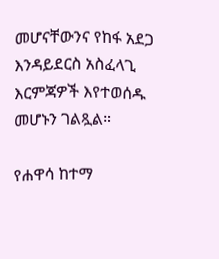መሆናቸውንና የከፋ አደጋ እንዳይደርስ አስፈላጊ እርምጃዎች እየተወሰዱ መሆኑን ገልጿል።

የሐዋሳ ከተማ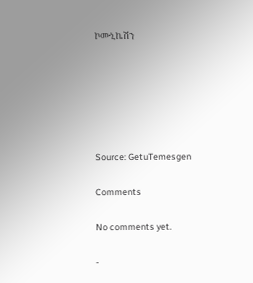ኮሙኒኬሽን






Source: GetuTemesgen

Comments

No comments yet.

-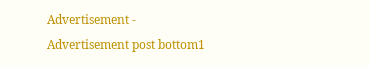Advertisement -
Advertisement post bottom1